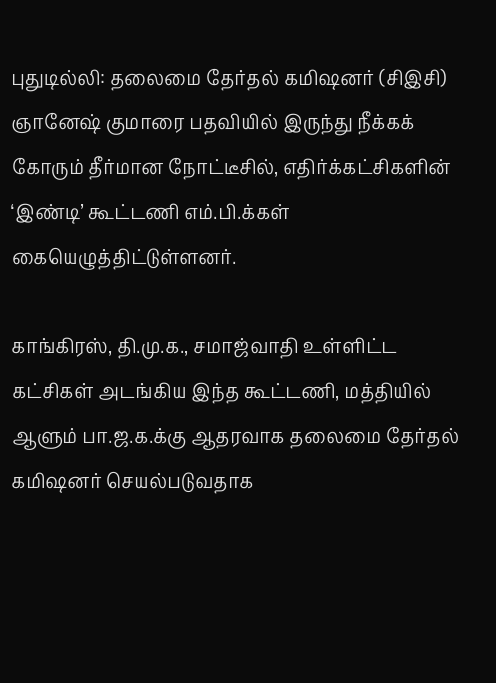புதுடில்லி: தலைமை தேர்தல் கமிஷனர் (சிஇசி) ஞானேஷ் குமாரை பதவியில் இருந்து நீக்கக் கோரும் தீர்மான நோட்டீசில், எதிர்க்கட்சிகளின் ‘இண்டி’ கூட்டணி எம்.பி.க்கள் கையெழுத்திட்டுள்ளனர்.

காங்கிரஸ், தி.மு.க., சமாஜ்வாதி உள்ளிட்ட கட்சிகள் அடங்கிய இந்த கூட்டணி, மத்தியில் ஆளும் பா.ஜ.க.க்கு ஆதரவாக தலைமை தேர்தல் கமிஷனர் செயல்படுவதாக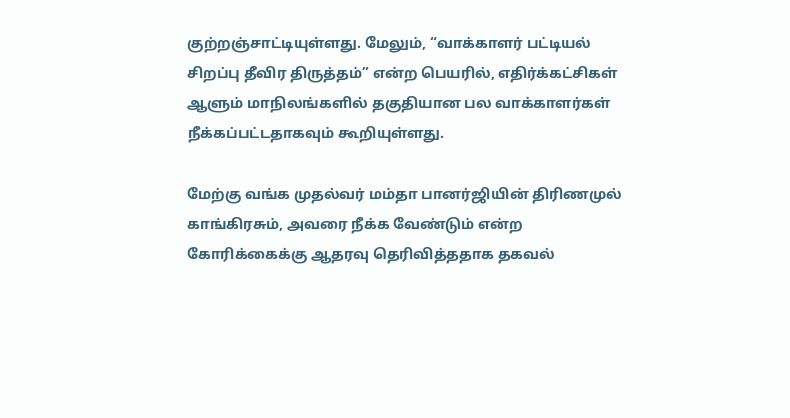குற்றஞ்சாட்டியுள்ளது. மேலும், “வாக்காளர் பட்டியல் சிறப்பு தீவிர திருத்தம்” என்ற பெயரில், எதிர்க்கட்சிகள் ஆளும் மாநிலங்களில் தகுதியான பல வாக்காளர்கள் நீக்கப்பட்டதாகவும் கூறியுள்ளது.

மேற்கு வங்க முதல்வர் மம்தா பானர்ஜியின் திரிணமுல் காங்கிரசும், அவரை நீக்க வேண்டும் என்ற கோரிக்கைக்கு ஆதரவு தெரிவித்ததாக தகவல்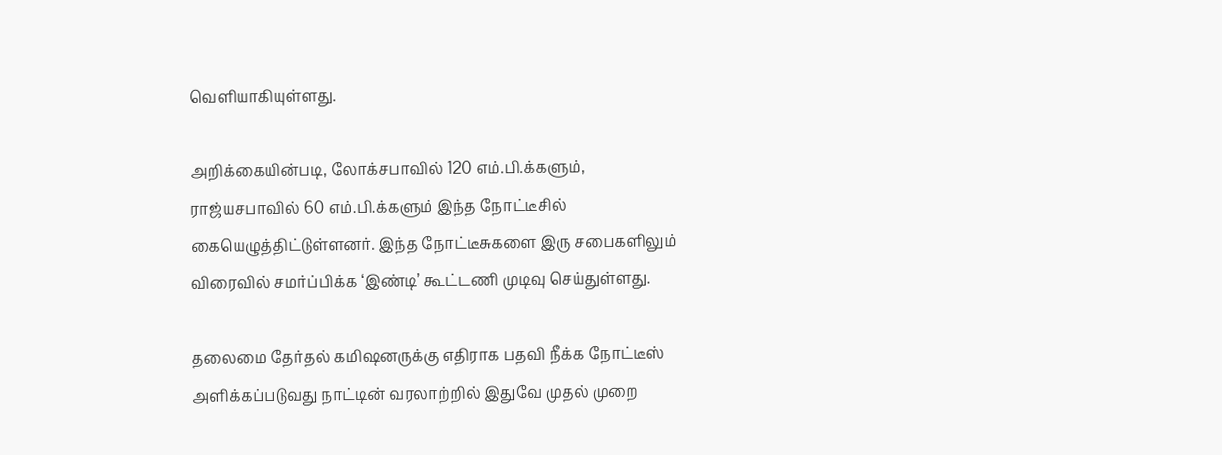வெளியாகியுள்ளது.

அறிக்கையின்படி, லோக்சபாவில் 120 எம்.பி.க்களும், ராஜ்யசபாவில் 60 எம்.பி.க்களும் இந்த நோட்டீசில் கையெழுத்திட்டுள்ளனர். இந்த நோட்டீசுகளை இரு சபைகளிலும் விரைவில் சமர்ப்பிக்க ‘இண்டி’ கூட்டணி முடிவு செய்துள்ளது.

தலைமை தேர்தல் கமிஷனருக்கு எதிராக பதவி நீக்க நோட்டீஸ் அளிக்கப்படுவது நாட்டின் வரலாற்றில் இதுவே முதல் முறை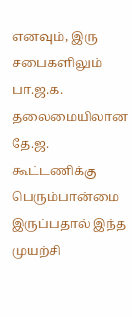எனவும், இரு சபைகளிலும் பா.ஜ.க. தலைமையிலான தே.ஜ. கூட்டணிக்கு பெரும்பான்மை இருப்பதால் இந்த முயற்சி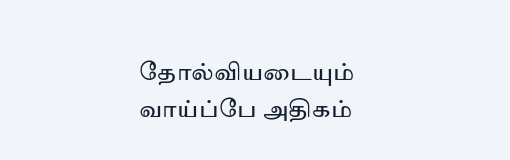தோல்வியடையும் வாய்ப்பே அதிகம்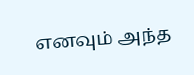எனவும் அந்த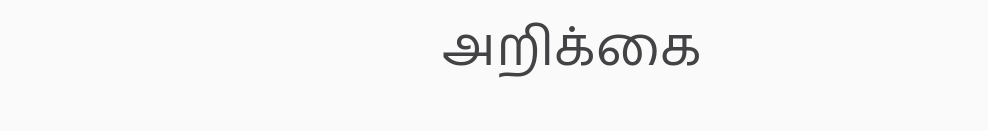அறிக்கை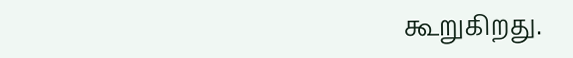கூறுகிறது.